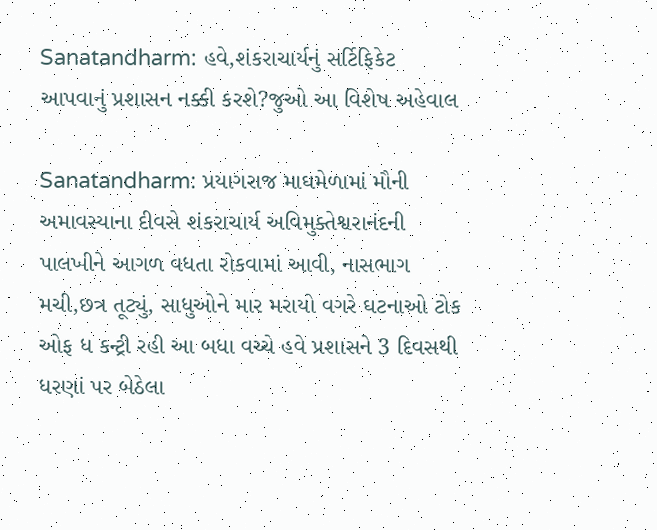Sanatandharm: હવે,શંકરાચાર્યનું સર્ટિફિકેટ આપવાનું પ્રશાસન નક્કી કરશે?જુઓ આ વિશેષ અહેવાલ

Sanatandharm: પ્રયાગરાજ માઘમેળામાં મૌની અમાવસ્યાના દીવસે શંકરાચાર્ય અવિમુક્તેશ્વરાનંદની પાલખીને આગળ વધતા રોકવામાં આવી, નાસભાગ મચી,છત્ર તૂટ્યું, સાધુઓને માર મરાયો વગરે ઘટનાઓ ટોક ઓફ ધ કન્ટ્રી રહી આ બધા વચ્ચે હવે પ્રશાસને 3 દિવસથી ધરણાં પર બેઠેલા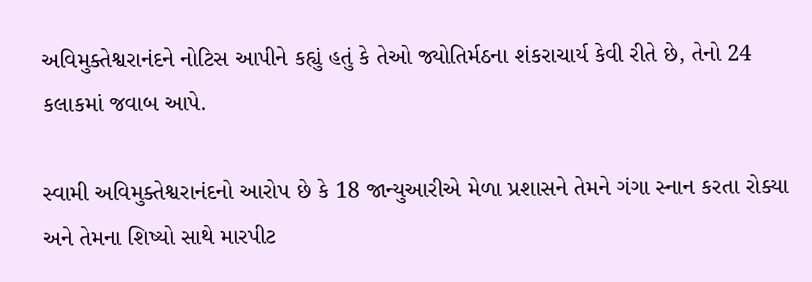અવિમુક્તેશ્વરાનંદને નોટિસ આપીને કહ્યું હતું કે તેઓ જ્યોતિર્મઠના શંકરાચાર્ય કેવી રીતે છે, તેનો 24 કલાકમાં જવાબ આપે.

સ્વામી અવિમુક્તેશ્વરાનંદનો આરોપ છે કે 18 જાન્યુઆરીએ મેળા પ્રશાસને તેમને ગંગા સ્નાન કરતા રોક્યા અને તેમના શિષ્યો સાથે મારપીટ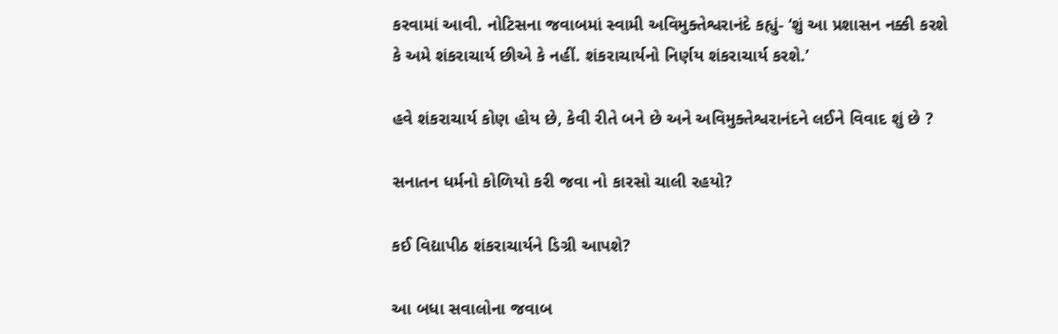કરવામાં આવી. નોટિસના જવાબમાં સ્વામી અવિમુક્તેશ્વરાનંદે કહ્યું- ‘શું આ પ્રશાસન નક્કી કરશે કે અમે શંકરાચાર્ય છીએ કે નહીં. શંકરાચાર્યનો નિર્ણય શંકરાચાર્ય કરશે.’

હવે શંકરાચાર્ય કોણ હોય છે, કેવી રીતે બને છે અને અવિમુક્તેશ્વરાનંદને લઈને વિવાદ શું છે ?

સનાતન ધર્મનો કોળિયો કરી જવા નો કારસો ચાલી રહયો?

કઈ વિદ્યાપીઠ શંકરાચાર્યને ડિગ્રી આપશે?

આ બધા સવાલોના જવાબ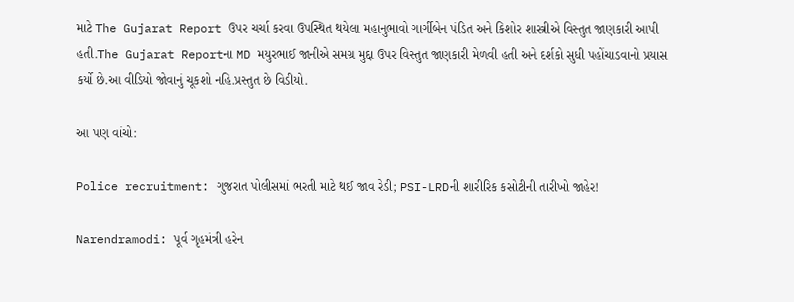માટે The Gujarat Report ઉપર ચર્ચા કરવા ઉપસ્થિત થયેલા મહાનુભાવો ગાર્ગીબેન પંડિત અને કિશોર શાસ્ત્રીએ વિસ્તુત જાણકારી આપી હતી.The Gujarat Reportના MD મયુરભાઈ જાનીએ સમગ્ર મુદ્દા ઉપર વિસ્તુત જાણકારી મેળવી હતી અને દર્શકો સુધી પહોંચાડવાનો પ્રયાસ કર્યો છે.આ વીડિયો જોવાનું ચૂકશો નહિ.પ્રસ્તુત છે વિડીયો.

આ પણ વાંચો:

Police recruitment: ગુજરાત પોલીસમાં ભરતી માટે થઈ જાવ રેડી; PSI-LRDની શારીરિક કસોટીની તારીખો જાહેર!

Narendramodi: પૂર્વ ગૃહમંત્રી હરેન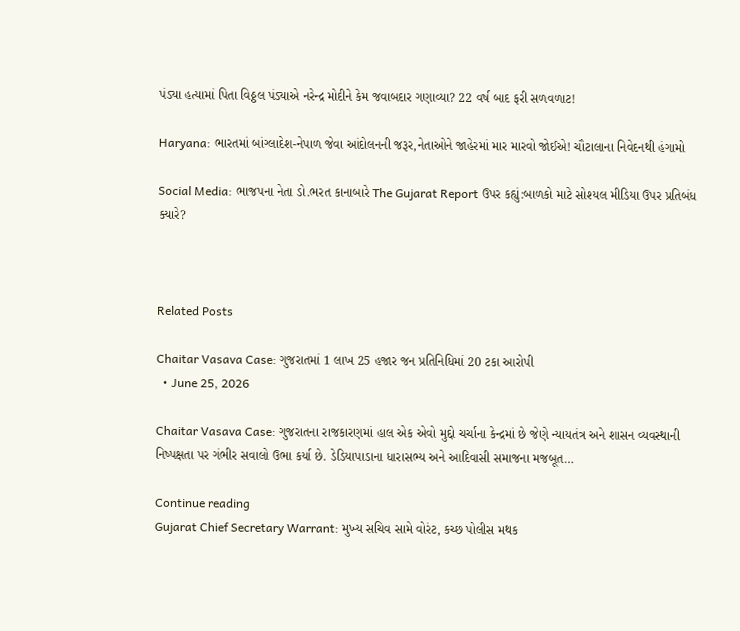પંડ્યા હત્યામાં પિતા વિઠ્ઠલ પંડ્યાએ નરેન્દ્ર મોદીને કેમ જવાબદાર ગણાવ્યા? 22 વર્ષ બાદ ફરી સળવળાટ!

Haryana: ભારતમાં બાંગ્લાદેશ-નેપાળ જેવા આંદોલનની જરૂર,નેતાઓને જાહેરમાં માર મારવો જોઈએ! ચૌટાલાના નિવેદનથી હંગામો

Social Media: ભાજપના નેતા ડો.ભરત કાનાબારે The Gujarat Report ઉપર કહ્યું:બાળકો માટે સોશ્યલ મીડિયા ઉપર પ્રતિબંધ ક્યારે?



Related Posts

Chaitar Vasava Case: ગુજરાતમાં 1 લાખ 25 હજાર જન પ્રતિનિધિમાં 20 ટકા આરોપી
  • June 25, 2026

Chaitar Vasava Case: ગુજરાતના રાજકારણમાં હાલ એક એવો મુદ્દો ચર્ચાના કેન્દ્રમાં છે જેણે ન્યાયતંત્ર અને શાસન વ્યવસ્થાની નિષ્પક્ષતા પર ગંભીર સવાલો ઉભા કર્યા છે. ડેડિયાપાડાના ધારાસભ્ય અને આદિવાસી સમાજના મજબૂત…

Continue reading
Gujarat Chief Secretary Warrant: મુખ્ય સચિવ સામે વોરંટ, કચ્છ પોલીસ મથક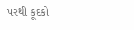પરથી કૂદકો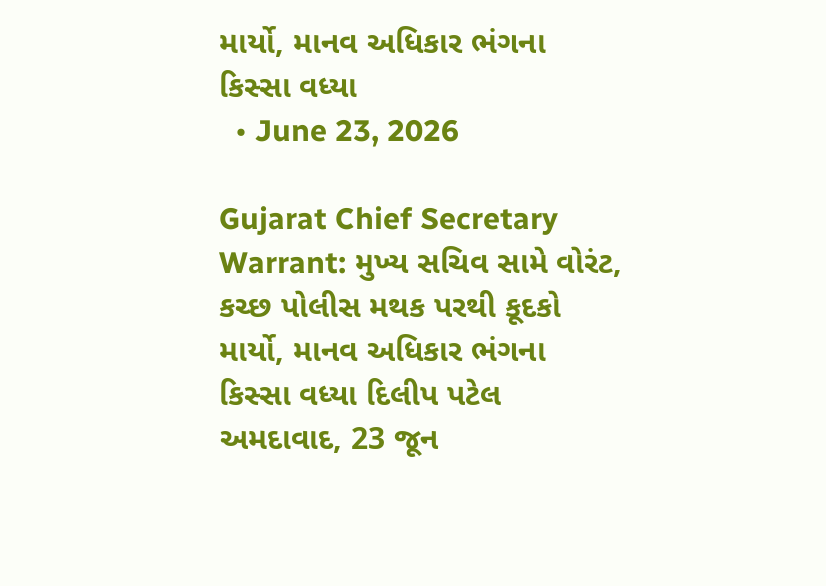માર્યો, માનવ અધિકાર ભંગના કિસ્સા વધ્યા
  • June 23, 2026

Gujarat Chief Secretary Warrant: મુખ્ય સચિવ સામે વોરંટ, કચ્છ પોલીસ મથક પરથી કૂદકો માર્યો, માનવ અધિકાર ભંગના કિસ્સા વધ્યા દિલીપ પટેલ અમદાવાદ, 23 જૂન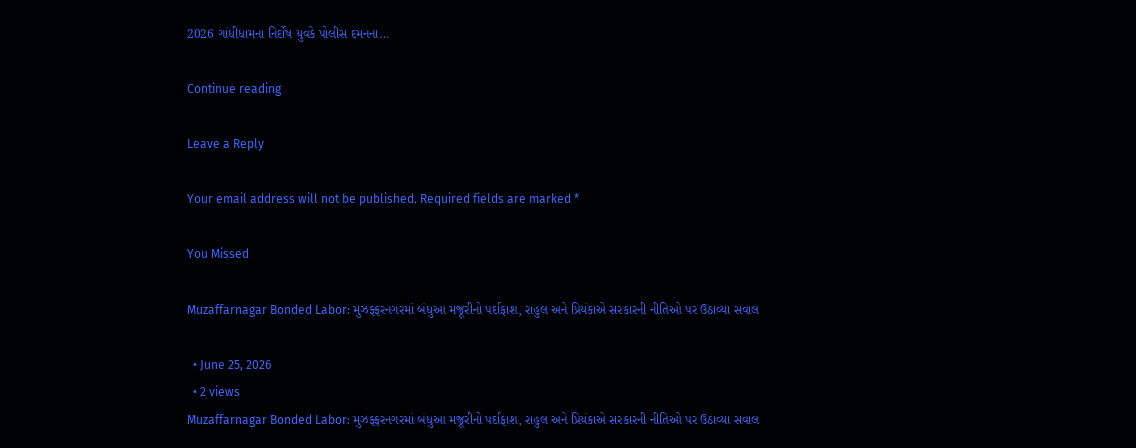2026 ગાંધીધામના નિર્દોષ યુવકે પોલીસ દમનના…

Continue reading

Leave a Reply

Your email address will not be published. Required fields are marked *

You Missed

Muzaffarnagar Bonded Labor: મુઝફ્ફરનગરમાં બંધુઆ મજૂરીનો પર્દાફાશ, રાહુલ અને પ્રિયંકાએ સરકારની નીતિઓ પર ઉઠાવ્યા સવાલ

  • June 25, 2026
  • 2 views
Muzaffarnagar Bonded Labor: મુઝફ્ફરનગરમાં બંધુઆ મજૂરીનો પર્દાફાશ, રાહુલ અને પ્રિયંકાએ સરકારની નીતિઓ પર ઉઠાવ્યા સવાલ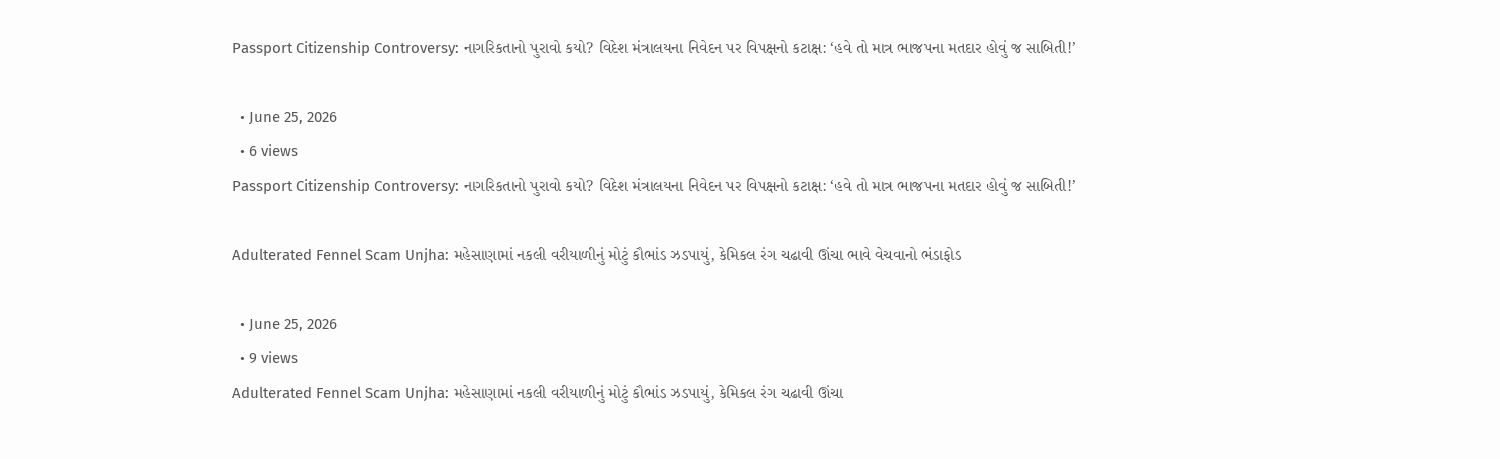Passport Citizenship Controversy: નાગરિકતાનો પુરાવો કયો? વિદેશ મંત્રાલયના નિવેદન પર વિપક્ષનો કટાક્ષ: ‘હવે તો માત્ર ભાજપના મતદાર હોવું જ સાબિતી!’

  • June 25, 2026
  • 6 views
Passport Citizenship Controversy: નાગરિકતાનો પુરાવો કયો? વિદેશ મંત્રાલયના નિવેદન પર વિપક્ષનો કટાક્ષ: ‘હવે તો માત્ર ભાજપના મતદાર હોવું જ સાબિતી!’

Adulterated Fennel Scam Unjha: મહેસાણામાં નકલી વરીયાળીનું મોટું કૌભાંડ ઝડપાયું, કેમિકલ રંગ ચઢાવી ઊંચા ભાવે વેચવાનો ભંડાફોડ

  • June 25, 2026
  • 9 views
Adulterated Fennel Scam Unjha: મહેસાણામાં નકલી વરીયાળીનું મોટું કૌભાંડ ઝડપાયું, કેમિકલ રંગ ચઢાવી ઊંચા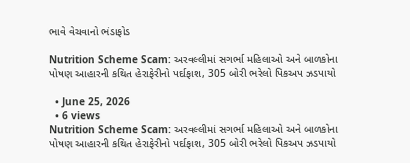ભાવે વેચવાનો ભંડાફોડ

Nutrition Scheme Scam: અરવલ્લીમાં સગર્ભા મહિલાઓ અને બાળકોના પોષણ આહારની કથિત હેરાફેરીનો પર્દાફાશ, 305 બોરી ભરેલો પિકઅપ ઝડપાયો

  • June 25, 2026
  • 6 views
Nutrition Scheme Scam: અરવલ્લીમાં સગર્ભા મહિલાઓ અને બાળકોના પોષણ આહારની કથિત હેરાફેરીનો પર્દાફાશ, 305 બોરી ભરેલો પિકઅપ ઝડપાયો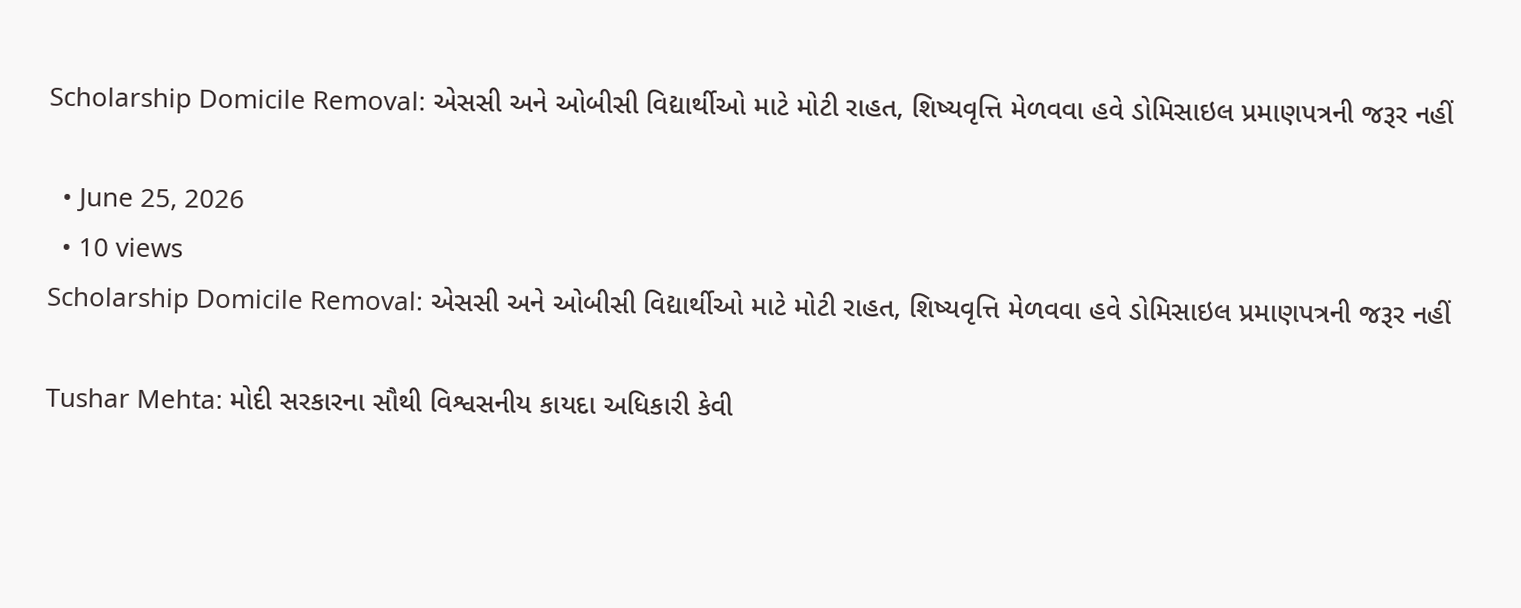Scholarship Domicile Removal: એસસી અને ઓબીસી વિદ્યાર્થીઓ માટે મોટી રાહત, શિષ્યવૃત્તિ મેળવવા હવે ડોમિસાઇલ પ્રમાણપત્રની જરૂર નહીં

  • June 25, 2026
  • 10 views
Scholarship Domicile Removal: એસસી અને ઓબીસી વિદ્યાર્થીઓ માટે મોટી રાહત, શિષ્યવૃત્તિ મેળવવા હવે ડોમિસાઇલ પ્રમાણપત્રની જરૂર નહીં

Tushar Mehta: મોદી સરકારના સૌથી વિશ્વસનીય કાયદા અધિકારી કેવી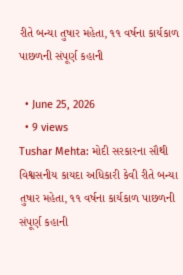રીતે બન્યા તુષાર મહેતા, ૧૧ વર્ષના કાર્યકાળ પાછળની સંપૂર્ણ કહાની

  • June 25, 2026
  • 9 views
Tushar Mehta: મોદી સરકારના સૌથી વિશ્વસનીય કાયદા અધિકારી કેવી રીતે બન્યા તુષાર મહેતા, ૧૧ વર્ષના કાર્યકાળ પાછળની સંપૂર્ણ કહાની